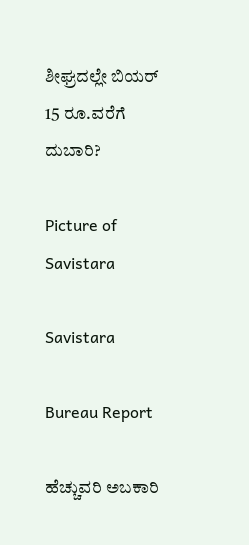ಶೀಘ್ರದಲ್ಲೇ ಬಿಯರ್ 15 ರೂ.ವರೆಗೆ ದುಬಾರಿ?

Picture of Savistara

Savistara

Bureau Report

ಹೆಚ್ಚುವರಿ ಅಬಕಾರಿ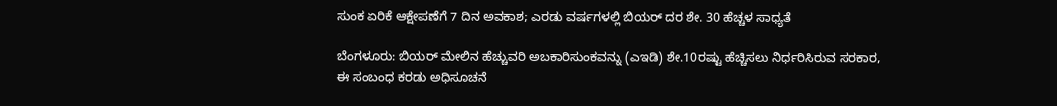ಸುಂಕ ಏರಿಕೆ ಆಕ್ಷೇಪಣೆಗೆ 7 ದಿನ ಅವಕಾಶ; ಎರಡು ವರ್ಷಗಳಲ್ಲಿ ಬಿಯರ್ ದರ ಶೇ. 30 ಹೆಚ್ಚಳ ಸಾಧ್ಯತೆ

ಬೆಂಗಳೂರು: ಬಿಯರ್ ಮೇಲಿನ ಹೆಚ್ಚುವರಿ ಅಬಕಾರಿಸುಂಕವನ್ನು (ಎಇಡಿ) ಶೇ.10ರಷ್ಟು ಹೆಚ್ಚಿಸಲು ನಿರ್ಧರಿಸಿರುವ ಸರಕಾರ, ಈ ಸಂಬಂಧ ಕರಡು ಅಧಿಸೂಚನೆ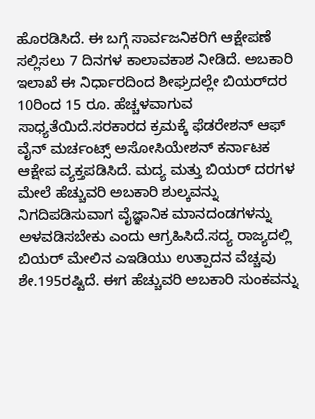ಹೊರಡಿಸಿದೆ. ಈ ಬಗ್ಗೆ ಸಾರ್ವಜನಿಕರಿಗೆ ಆಕ್ಷೇಪಣೆ ಸಲ್ಲಿಸಲು 7 ದಿನಗಳ ಕಾಲಾವಕಾಶ ನೀಡಿದೆ. ಅಬಕಾರಿ ಇಲಾಖೆ ಈ ನಿರ್ಧಾರದಿಂದ ಶೀಘ್ರದಲ್ಲೇ ಬಿಯರ್‌ದರ 10ರಿಂದ 15 ರೂ. ಹೆಚ್ಚಳವಾಗುವ ಸಾಧ್ಯತೆಯಿದೆ.ಸರಕಾರದ ಕ್ರಮಕ್ಕೆ ಫೆಡರೇಶನ್ ಆಫ್ ವೈನ್ ಮರ್ಚಂಟ್ಸ್ ಅಸೋಸಿಯೇಶನ್‌ ಕರ್ನಾಟಕ ಆಕ್ಷೇಪ ವ್ಯಕ್ತಪಡಿಸಿದೆ. ಮದ್ಯ ಮತ್ತು ಬಿಯರ್ ದರಗಳ ಮೇಲೆ ಹೆಚ್ಚುವರಿ ಅಬಕಾರಿ ಶುಲ್ಕವನ್ನು ನಿಗದಿಪಡಿಸುವಾಗ ವೈಜ್ಞಾನಿಕ ಮಾನದಂಡಗಳನ್ನು ಅಳವಡಿಸಬೇಕು ಎಂದು ಆಗ್ರಹಿಸಿದೆ.ಸದ್ಯ ರಾಜ್ಯದಲ್ಲಿ ಬಿಯರ್ ಮೇಲಿನ ಎಇಡಿಯು ಉತ್ಪಾದನ ವೆಚ್ಚವು ಶೇ.195ರಷ್ಟಿದೆ. ಈಗ ಹೆಚ್ಚುವರಿ ಅಬಕಾರಿ ಸುಂಕವನ್ನು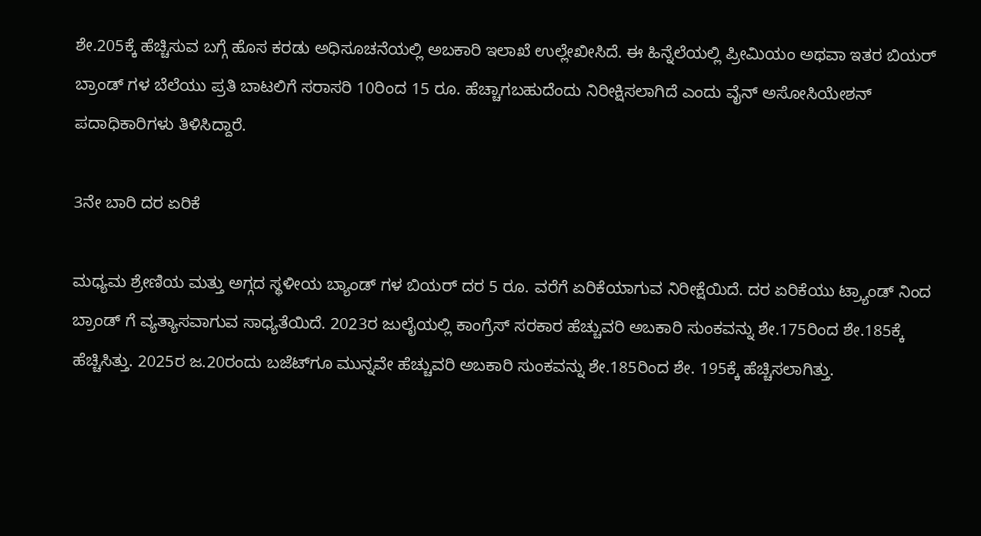ಶೇ.205ಕ್ಕೆ ಹೆಚ್ಚಿಸುವ ಬಗ್ಗೆ ಹೊಸ ಕರಡು ಅಧಿಸೂಚನೆಯಲ್ಲಿ ಅಬಕಾರಿ ಇಲಾಖೆ ಉಲ್ಲೇಖೀಸಿದೆ. ಈ ಹಿನ್ನೆಲೆಯಲ್ಲಿ ಪ್ರೀಮಿಯಂ ಅಥವಾ ಇತರ ಬಿಯ‌ರ್ ಬ್ರಾಂಡ್ ಗಳ ಬೆಲೆಯು ಪ್ರತಿ ಬಾಟಲಿಗೆ ಸರಾಸರಿ 10ರಿಂದ 15 ರೂ. ಹೆಚ್ಚಾಗಬಹುದೆಂದು ನಿರೀಕ್ಷಿಸಲಾಗಿದೆ ಎಂದು ವೈನ್ ಅಸೋಸಿಯೇಶನ್ ಪದಾಧಿಕಾರಿಗಳು ತಿಳಿಸಿದ್ದಾರೆ.

3ನೇ ಬಾರಿ ದರ ಏರಿಕೆ

ಮಧ್ಯಮ ಶ್ರೇಣಿಯ ಮತ್ತು ಅಗ್ಗದ ಸ್ಥಳೀಯ ಬ್ಯಾಂಡ್ ಗಳ ಬಿಯರ್ ದರ 5 ರೂ. ವರೆಗೆ ಏರಿಕೆಯಾಗುವ ನಿರೀಕ್ಷೆಯಿದೆ. ದರ ಏರಿಕೆಯು ಟ್ರ್ಯಾಂಡ್ ನಿಂದ ಬ್ರಾಂಡ್ ಗೆ ವ್ಯತ್ಯಾಸವಾಗುವ ಸಾಧ್ಯತೆಯಿದೆ. 2023ರ ಜುಲೈಯಲ್ಲಿ ಕಾಂಗ್ರೆಸ್ ಸರಕಾರ ಹೆಚ್ಚುವರಿ ಅಬಕಾರಿ ಸುಂಕವನ್ನು ಶೇ.175ರಿಂದ ಶೇ.185ಕ್ಕೆ ಹೆಚ್ಚಿಸಿತ್ತು. 2025ರ ಜ.20ರಂದು ಬಜೆಟ್‌ಗೂ ಮುನ್ನವೇ ಹೆಚ್ಚುವರಿ ಅಬಕಾರಿ ಸುಂಕವನ್ನು ಶೇ.185ರಿಂದ ಶೇ. 195ಕ್ಕೆ ಹೆಚ್ಚಿಸಲಾಗಿತ್ತು.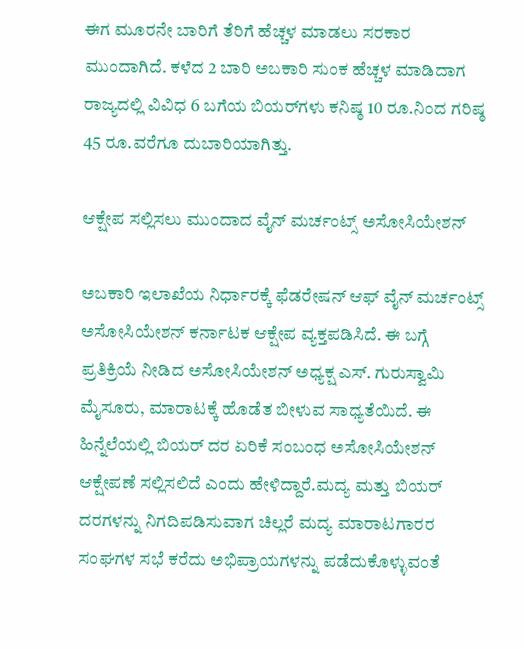ಈಗ ಮೂರನೇ ಬಾರಿಗೆ ತೆರಿಗೆ ಹೆಚ್ಚಳ ಮಾಡಲು ಸರಕಾರ ಮುಂದಾಗಿದೆ. ಕಳೆದ 2 ಬಾರಿ ಅಬಕಾರಿ ಸುಂಕ ಹೆಚ್ಚಳ ಮಾಡಿದಾಗ ರಾಜ್ಯದಲ್ಲಿ ವಿವಿಧ 6 ಬಗೆಯ ಬಿಯರ್‌ಗಳು ಕನಿಷ್ಠ 10 ರೂ.ನಿಂದ ಗರಿಷ್ಠ 45 ರೂ.ವರೆಗೂ ದುಬಾರಿಯಾಗಿತ್ತು.

ಆಕ್ಷೇಪ ಸಲ್ಲಿಸಲು ಮುಂದಾದ ವೈನ್‌ ಮರ್ಚಂಟ್ಸ್ ಅಸೋಸಿಯೇಶನ್‌

ಅಬಕಾರಿ ಇಲಾಖೆಯ ನಿರ್ಧಾರಕ್ಕೆ ಫೆಡರೇಷನ್‌ ಆಫ್ ವೈನ್ ಮರ್ಚಂಟ್ಸ್ ಅಸೋಸಿಯೇಶನ್ ಕರ್ನಾಟಕ ಆಕ್ಷೇಪ ವ್ಯಕ್ತಪಡಿಸಿದೆ. ಈ ಬಗ್ಗೆ ಪ್ರತಿಕ್ರಿಯೆ ನೀಡಿದ ಅಸೋಸಿಯೇಶನ್‌ ಅಧ್ಯಕ್ಷ ಎಸ್. ಗುರುಸ್ವಾಮಿ ಮೈಸೂರು, ಮಾರಾಟಕ್ಕೆ ಹೊಡೆತ ಬೀಳುವ ಸಾಧ್ಯತೆಯಿದೆ. ಈ ಹಿನ್ನೆಲೆಯಲ್ಲಿ ಬಿಯರ್ ದರ ಏರಿಕೆ ಸಂಬಂಧ ಅಸೋಸಿಯೇಶನ್ ಆಕ್ಷೇಪಣೆ ಸಲ್ಲಿಸಲಿದೆ ಎಂದು ಹೇಳಿದ್ದಾರೆ.ಮದ್ಯ ಮತ್ತು ಬಿಯರ್ ದರಗಳನ್ನು ನಿಗದಿಪಡಿಸುವಾಗ ಚಿಲ್ಲರೆ ಮದ್ಯ ಮಾರಾಟಗಾರರ ಸಂಘಗಳ ಸಭೆ ಕರೆದು ಅಭಿಪ್ರಾಯಗಳನ್ನು ಪಡೆದುಕೊಳ್ಳುವಂತೆ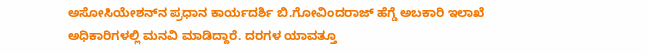ಅಸೋಸಿಯೇಶನ್‌ನ ಪ್ರಧಾನ ಕಾರ್ಯದರ್ಶಿ ಬಿ.ಗೋವಿಂದರಾಜ್ ಹೆಗ್ಡೆ ಅಬಕಾರಿ ಇಲಾಖೆ ಅಧಿಕಾರಿಗಳಲ್ಲಿ ಮನವಿ ಮಾಡಿದ್ದಾರೆ. ದರಗಳ ಯಾವತ್ತೂ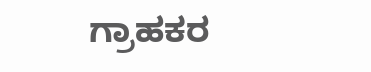ಗ್ರಾಹಕರ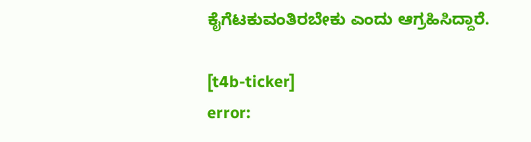ಕೈಗೆಟಕುವಂತಿರಬೇಕು ಎಂದು ಆಗ್ರಹಿಸಿದ್ದಾರೆ.

[t4b-ticker]
error: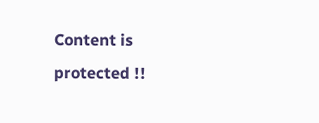Content is protected !!